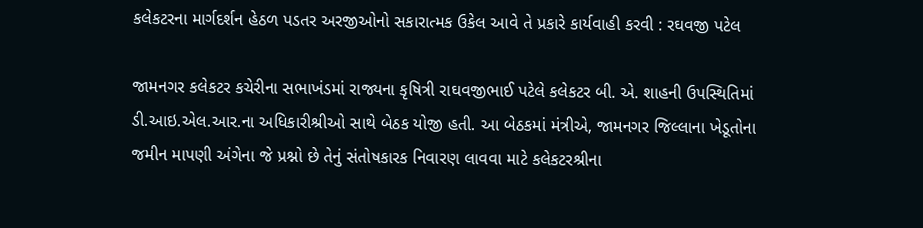કલેકટરના માર્ગદર્શન હેઠળ પડતર અરજીઓનો સકારાત્મક ઉકેલ આવે તે પ્રકારે કાર્યવાહી કરવી : રઘવજી પટેલ

જામનગર કલેકટર કચેરીના સભાખંડમાં રાજ્યના કૃષિત્રી રાઘવજીભાઈ પટેલે કલેકટર બી. એ. શાહની ઉપસ્થિતિમાં ડી.આઇ.એલ.આર.ના અધિકારીશ્રીઓ સાથે બેઠક યોજી હતી. આ બેઠકમાં મંત્રીએ, જામનગર જિલ્લાના ખેડૂતોના જમીન માપણી અંગેના જે પ્રશ્નો છે તેનું સંતોષકારક નિવારણ લાવવા માટે કલેકટરશ્રીના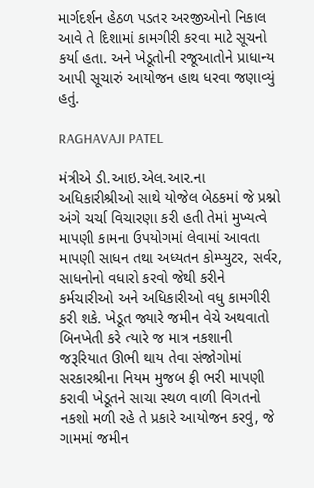માર્ગદર્શન હેઠળ પડતર અરજીઓનો નિકાલ આવે તે દિશામાં કામગીરી કરવા માટે સૂચનો કર્યા હતા. અને ખેડૂતોની રજૂઆતોને પ્રાધાન્ય આપી સૂચારું આયોજન હાથ ધરવા જણાવ્યું હતું.

RAGHAVAJI PATEL

મંત્રીએ ડી.આઇ.એલ.આર.ના અધિકારીશ્રીઓ સાથે યોજેલ બેઠકમાં જે પ્રશ્નો અંગે ચર્ચા વિચારણા કરી હતી તેમાં મુખ્યત્વે માપણી કામના ઉપયોગમાં લેવામાં આવતા માપણી સાધન તથા અધ્યતન કોમ્પ્યુટર, સર્વર, સાધનોનો વધારો કરવો જેથી કરીને કર્મચારીઓ અને અધિકારીઓ વધુ કામગીરી કરી શકે. ખેડૂત જ્યારે જમીન વેચે અથવાતો બિનખેતી કરે ત્યારે જ માત્ર નકશાની જરૂરિયાત ઊભી થાય તેવા સંજોગોમાં સરકારશ્રીના નિયમ મુજબ ફી ભરી માપણી કરાવી ખેડૂતને સાચા સ્થળ વાળી વિગતનો નકશો મળી રહે તે પ્રકારે આયોજન કરવું, જે ગામમાં જમીન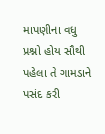માપણીના વધુ પ્રશ્નો હોય સૌથી પહેલા તે ગામડાને પસંદ કરી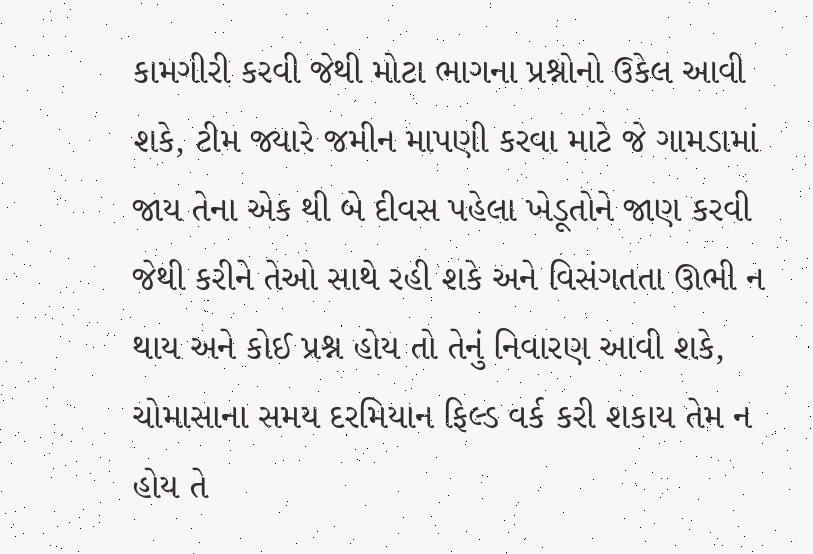કામગીરી કરવી જેથી મોટા ભાગના પ્રશ્નોનો ઉકેલ આવી શકે, ટીમ જ્યારે જમીન માપણી કરવા માટે જે ગામડામાં જાય તેના એક થી બે દીવસ પહેલા ખેડૂતોને જાણ કરવી જેથી કરીને તેઓ સાથે રહી શકે અને વિસંગતતા ઊભી ન થાય અને કોઈ પ્રશ્ન હોય તો તેનું નિવારણ આવી શકે, ચોમાસાના સમય દરમિયાન ફિલ્ડ વર્ક કરી શકાય તેમ ન હોય તે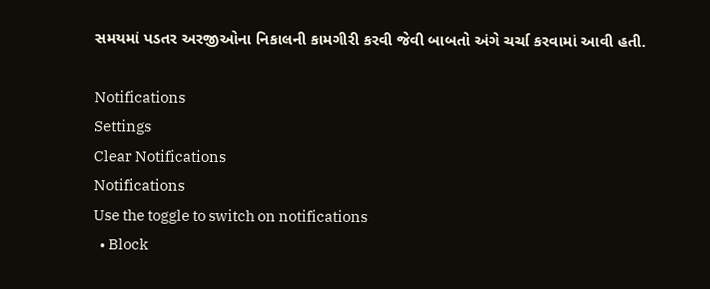સમયમાં પડતર અરજીઓના નિકાલની કામગીરી કરવી જેવી બાબતો અંગે ચર્ચા કરવામાં આવી હતી.

Notifications
Settings
Clear Notifications
Notifications
Use the toggle to switch on notifications
  • Block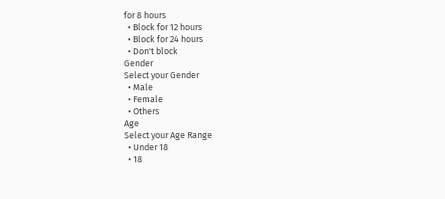for 8 hours
  • Block for 12 hours
  • Block for 24 hours
  • Don't block
Gender
Select your Gender
  • Male
  • Female
  • Others
Age
Select your Age Range
  • Under 18
  • 18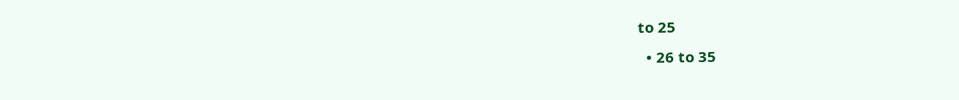to 25
  • 26 to 35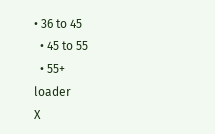• 36 to 45
  • 45 to 55
  • 55+
loader
X